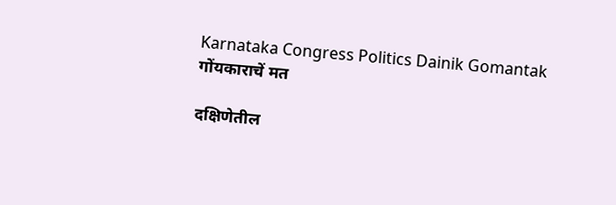Karnataka Congress Politics Dainik Gomantak
गोंयकाराचें मत

दक्षिणेतील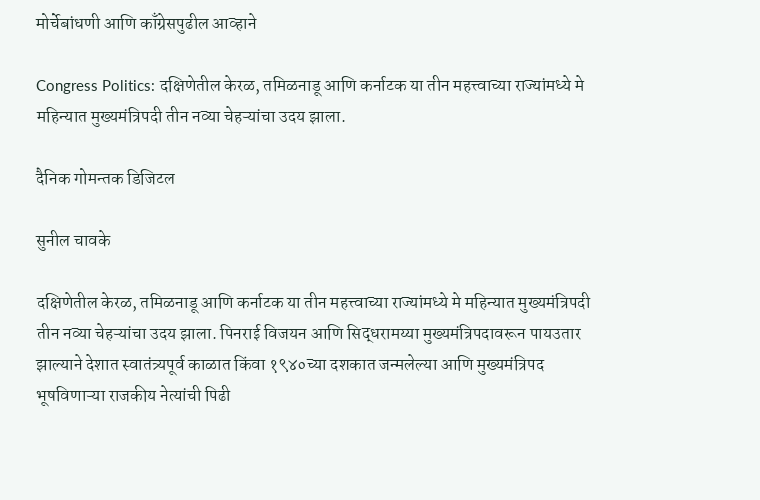मोर्चेबांधणी आणि काँग्रेसपुढील आव्हाने

Congress Politics: दक्षिणेतील केरळ, तमिळनाडू आणि कर्नाटक या तीन महत्त्वाच्या राज्यांमध्ये मे महिन्यात मुख्यमंत्रिपदी तीन नव्या चेहऱ्यांचा उदय झाला.

दैनिक गोमन्तक डिजिटल

सुनील चावके

दक्षिणेतील केरळ, तमिळनाडू आणि कर्नाटक या तीन महत्त्वाच्या राज्यांमध्ये मे महिन्यात मुख्यमंत्रिपदी तीन नव्या चेहऱ्यांचा उदय झाला. पिनराई विजयन आणि सिद्धरामय्या मुख्यमंत्रिपदावरून पायउतार झाल्याने देशात स्वातंत्र्यपूर्व काळात किंवा १९४०च्या दशकात जन्मलेल्या आणि मुख्यमंत्रिपद भूषविणाऱ्या राजकीय नेत्यांची पिढी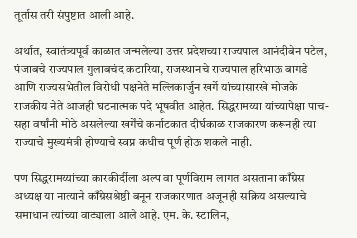तूर्तास तरी संपुष्टात आली आहे.

अर्थात, स्वातंत्र्यपूर्व काळात जन्मलेल्या उत्तर प्रदेशच्या राज्यपाल आनंदीबेन पटेल, पंजाबचे राज्यपाल गुलाबचंद कटारिया, राजस्थानचे राज्यपाल हरिभाऊ बागडे आणि राज्यसभेतील विरोधी पक्षनेते मल्लिकार्जुन खर्गे यांच्यासारखे मोजके राजकीय नेते आजही घटनात्मक पदे भूषवीत आहेत. सिद्धरामय्या यांच्यापेक्षा पाच-सहा वर्षांनी मोठे असलेल्या खर्गेंचे कर्नाटकात दीर्घकाळ राजकारण करूनही त्या राज्याचे मुख्यमंत्री होण्याचे स्वप्न कधीच पूर्ण होऊ शकले नाही.

पण सिद्धरामय्यांच्या कारकीर्दीला अल्प वा पूर्णविराम लागत असताना काँग्रेस अध्यक्ष या नात्याने काँग्रेसश्रेष्ठी बनून राजकारणात अजूनही सक्रिय असल्याचे समाधान त्यांच्या वाट्याला आले आहे. एम. के. स्टालिन,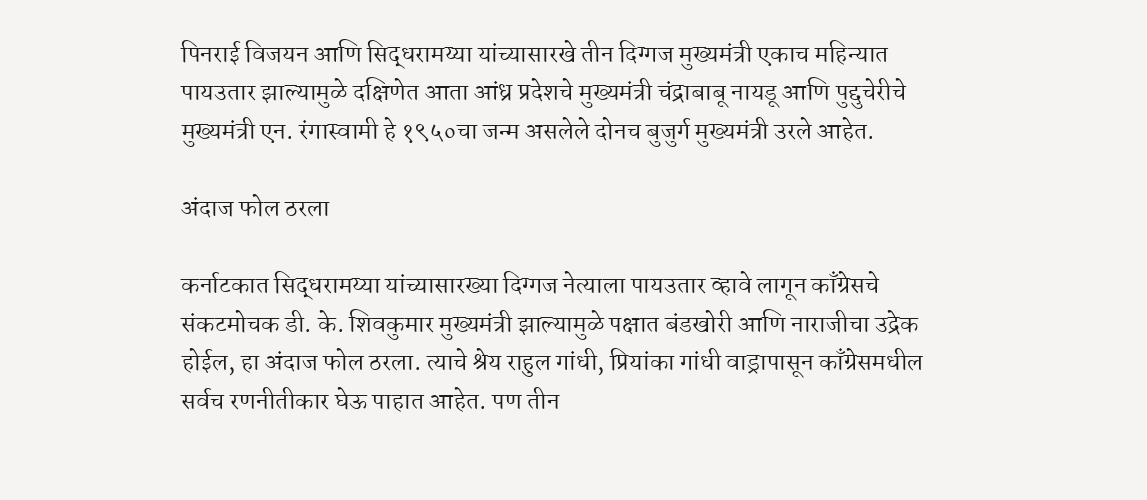पिनराई विजयन आणि सिद्धरामय्या यांच्यासारखे तीन दिग्गज मुख्यमंत्री एकाच महिन्यात पायउतार झाल्यामुळे दक्षिणेत आता आंध्र प्रदेशचे मुख्यमंत्री चंद्राबाबू नायडू आणि पुद्दुचेरीचे मुख्यमंत्री एन. रंगास्वामी हे १९५०चा जन्म असलेले दोनच बुजुर्ग मुख्यमंत्री उरले आहेत.

अंदाज फोल ठरला

कर्नाटकात सिद्धरामय्या यांच्यासारख्या दिग्गज नेत्याला पायउतार व्हावे लागून काँग्रेसचे संकटमोचक डी. के. शिवकुमार मुख्यमंत्री झाल्यामुळे पक्षात बंडखोरी आणि नाराजीचा उद्रेक होईल, हा अंदाज फोल ठरला. त्याचे श्रेय राहुल गांधी, प्रियांका गांधी वाड्रापासून काँग्रेसमधील सर्वच रणनीतीकार घेऊ पाहात आहेत. पण तीन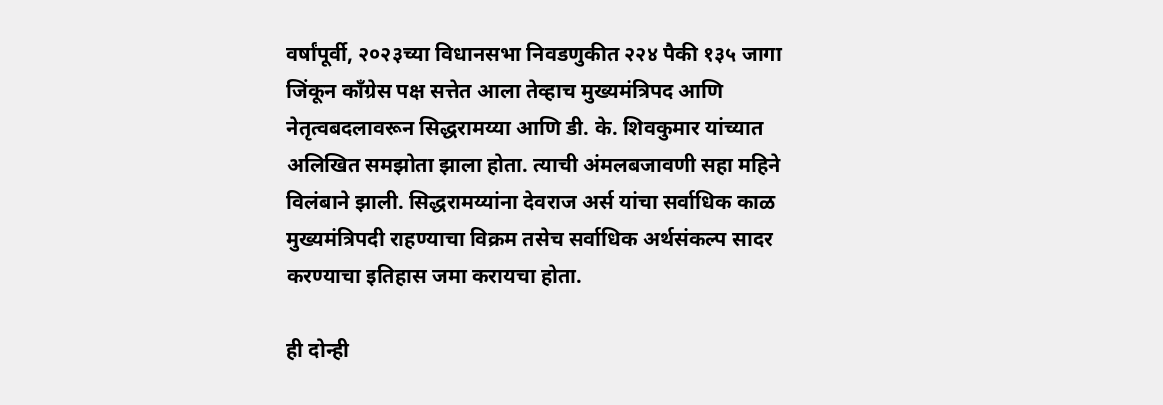वर्षांपूर्वी, २०२३च्या विधानसभा निवडणुकीत २२४ पैकी १३५ जागा जिंकून काँग्रेस पक्ष सत्तेत आला तेव्हाच मुख्यमंत्रिपद आणि नेतृत्वबदलावरून सिद्धरामय्या आणि डी. के. शिवकुमार यांच्यात अलिखित समझोता झाला होता. त्याची अंमलबजावणी सहा महिने विलंबाने झाली. सिद्धरामय्यांना देवराज अर्स यांचा सर्वाधिक काळ मुख्यमंत्रिपदी राहण्याचा विक्रम तसेच सर्वाधिक अर्थसंकल्प सादर करण्याचा इतिहास जमा करायचा होता.

ही दोन्ही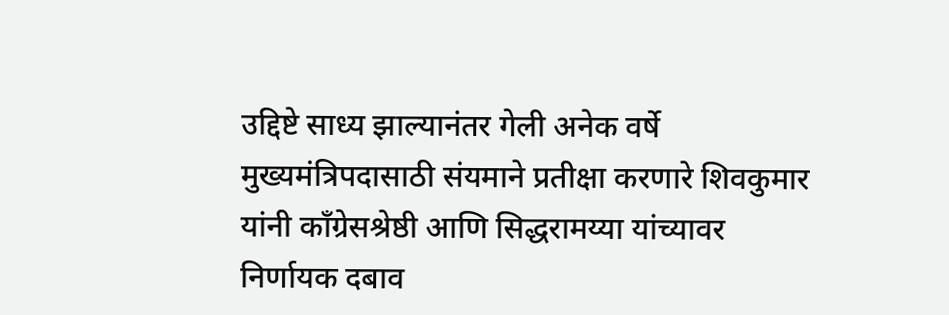उद्दिष्टे साध्य झाल्यानंतर गेली अनेक वर्षे मुख्यमंत्रिपदासाठी संयमाने प्रतीक्षा करणारे शिवकुमार यांनी काँग्रेसश्रेष्ठी आणि सिद्धरामय्या यांच्यावर निर्णायक दबाव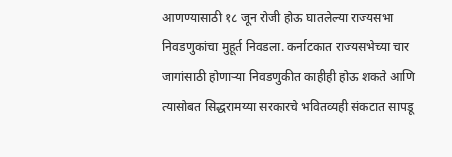आणण्यासाठी १८ जून रोजी होऊ घातलेल्या राज्यसभा निवडणुकांचा मुहूर्त निवडला. कर्नाटकात राज्यसभेच्या चार जागांसाठी होणाऱ्या निवडणुकीत काहीही होऊ शकते आणि त्यासोबत सिद्धरामय्या सरकारचे भवितव्यही संकटात सापडू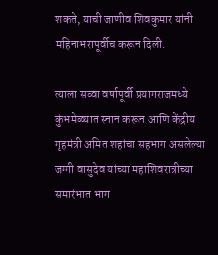शकते, याची जाणीव शिवकुमार यांनी महिनाभरापूर्वीच करून दिली.

त्याला सव्वा वर्षापूर्वी प्रयागराजमध्ये कुंभमेळ्यात स्नान करून आणि केंद्रीय गृहमंत्री अमित शहांचा सहभाग असलेल्या जग्गी वासुदेव यांच्या महाशिवरात्रीच्या समारंभात भाग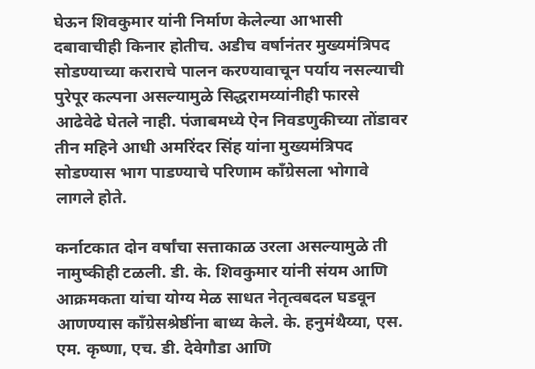घेऊन शिवकुमार यांनी निर्माण केलेल्या आभासी दबावाचीही किनार होतीच. अडीच वर्षानंतर मुख्यमंत्रिपद सोडण्याच्या कराराचे पालन करण्यावाचून पर्याय नसल्याची पुरेपूर कल्पना असल्यामुळे सिद्धरामय्यांनीही फारसे आढेवेढे घेतले नाही. पंजाबमध्ये ऐन निवडणुकीच्या तोंडावर तीन महिने आधी अमरिंदर सिंह यांना मुख्यमंत्रिपद सोडण्यास भाग पाडण्याचे परिणाम काँग्रेसला भोगावे लागले होते.

कर्नाटकात दोन वर्षांचा सत्ताकाळ उरला असल्यामुळे ती नामुष्कीही टळली. डी. के. शिवकुमार यांनी संयम आणि आक्रमकता यांचा योग्य मेळ साधत नेतृत्वबदल घडवून आणण्यास काँग्रेसश्रेष्ठींना बाध्य केले. के. हनुमंथैय्या, एस. एम. कृष्णा, एच. डी. देवेगौडा आणि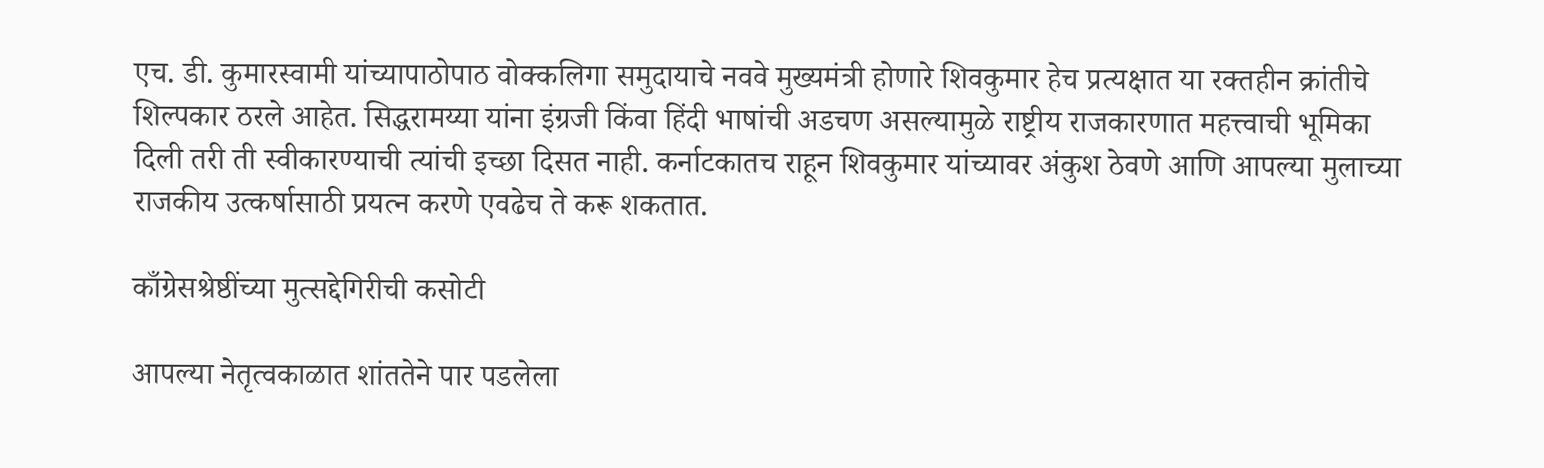एच. डी. कुमारस्वामी यांच्यापाठोपाठ वोक्कलिगा समुदायाचे नववे मुख्यमंत्री होणारे शिवकुमार हेच प्रत्यक्षात या रक्तहीन क्रांतीचे शिल्पकार ठरले आहेत. सिद्धरामय्या यांना इंग्रजी किंवा हिंदी भाषांची अडचण असल्यामुळे राष्ट्रीय राजकारणात महत्त्वाची भूमिका दिली तरी ती स्वीकारण्याची त्यांची इच्छा दिसत नाही. कर्नाटकातच राहून शिवकुमार यांच्यावर अंकुश ठेवणे आणि आपल्या मुलाच्या राजकीय उत्कर्षासाठी प्रयत्न करणे एवढेच ते करू शकतात.

काँग्रेसश्रेष्ठींच्या मुत्सद्देगिरीची कसोटी

आपल्या नेतृत्वकाळात शांततेने पार पडलेला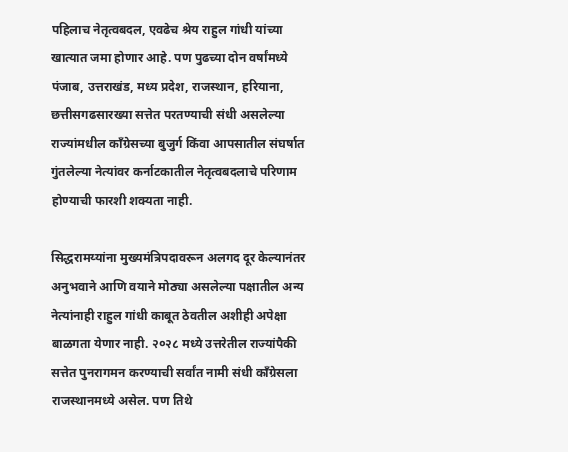पहिलाच नेतृत्वबदल, एवढेच श्रेय राहुल गांधी यांच्या खात्यात जमा होणार आहे. पण पुढच्या दोन वर्षांमध्ये पंजाब, उत्तराखंड, मध्य प्रदेश, राजस्थान, हरियाना, छत्तीसगढसारख्या सत्तेत परतण्याची संधी असलेल्या राज्यांमधील काँग्रेसच्या बुजुर्ग किंवा आपसातील संघर्षात गुंतलेल्या नेत्यांवर कर्नाटकातील नेतृत्वबदलाचे परिणाम होण्याची फारशी शक्यता नाही.

सिद्धरामय्यांना मुख्यमंत्रिपदावरून अलगद दूर केल्यानंतर अनुभवाने आणि वयाने मोठ्या असलेल्या पक्षातील अन्य नेत्यांनाही राहुल गांधी काबूत ठेवतील अशीही अपेक्षा बाळगता येणार नाही. २०२८ मध्ये उत्तरेतील राज्यांपैकी सत्तेत पुनरागमन करण्याची सर्वांत नामी संधी काँग्रेसला राजस्थानमध्ये असेल. पण तिथे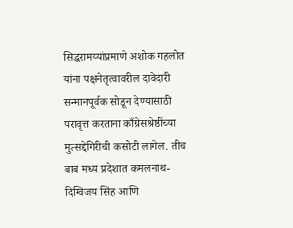सिद्धरामय्यांप्रमाणे अशोक गहलोत यांना पक्षनेतृत्वावरील दावेदारी सन्मानपूर्वक सोडून देण्यासाठी परावृत्त करताना काँग्रेसश्रेष्ठींच्या मुत्सद्देगिरीची कसोटी लागेल. तीच बाब मध्य प्रदेशात कमलनाथ-दिग्विजय सिंह आणि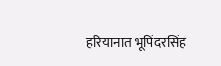हरियानात भूपिंदरसिंह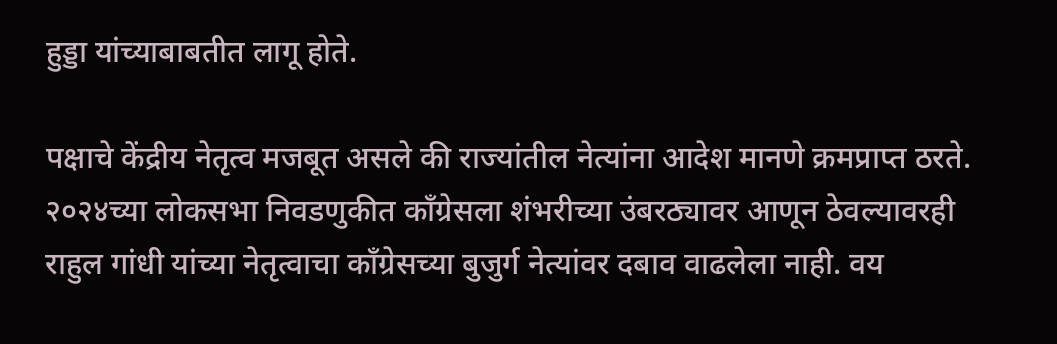हुड्डा यांच्याबाबतीत लागू होते.

पक्षाचे केंद्रीय नेतृत्व मजबूत असले की राज्यांतील नेत्यांना आदेश मानणे क्रमप्राप्त ठरते. २०२४च्या लोकसभा निवडणुकीत काँग्रेसला शंभरीच्या उंबरठ्यावर आणून ठेवल्यावरही राहुल गांधी यांच्या नेतृत्वाचा काँग्रेसच्या बुजुर्ग नेत्यांवर दबाव वाढलेला नाही. वय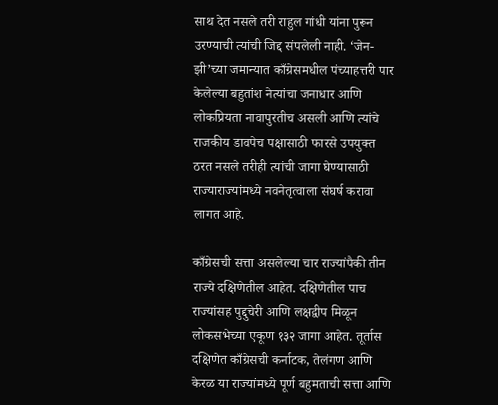साथ देत नसले तरी राहुल गांधी यांना पुरून उरण्याची त्यांची जिद्द संपलेली नाही. ‘जेन-झी’च्या जमान्यात काँग्रेसमधील पंच्याहत्तरी पार केलेल्या बहुतांश नेत्यांचा जनाधार आणि लोकप्रियता नावापुरतीच असली आणि त्यांचे राजकीय डावपेच पक्षासाठी फारसे उपयुक्त ठरत नसले तरीही त्यांची जागा घेण्यासाठी राज्याराज्यांमध्ये नवनेतृत्वाला संघर्ष करावा लागत आहे.

काँग्रेसची सत्ता असलेल्या चार राज्यांपैकी तीन राज्ये दक्षिणेतील आहेत. दक्षिणेतील पाच राज्यांसह पुद्दुचेरी आणि लक्षद्वीप मिळून लोकसभेच्या एकूण १३२ जागा आहेत. तूर्तास दक्षिणेत काँग्रेसची कर्नाटक, तेलंगण आणि केरळ या राज्यांमध्ये पूर्ण बहुमताची सत्ता आणि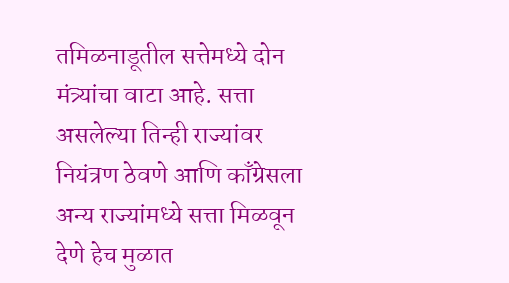तमिळनाडूतील सत्तेमध्ये दोन मंत्र्यांचा वाटा आहे. सत्ता असलेल्या तिन्ही राज्यांवर नियंत्रण ठेवणे आणि काँग्रेसला अन्य राज्यांमध्ये सत्ता मिळवून देणे हेच मुळात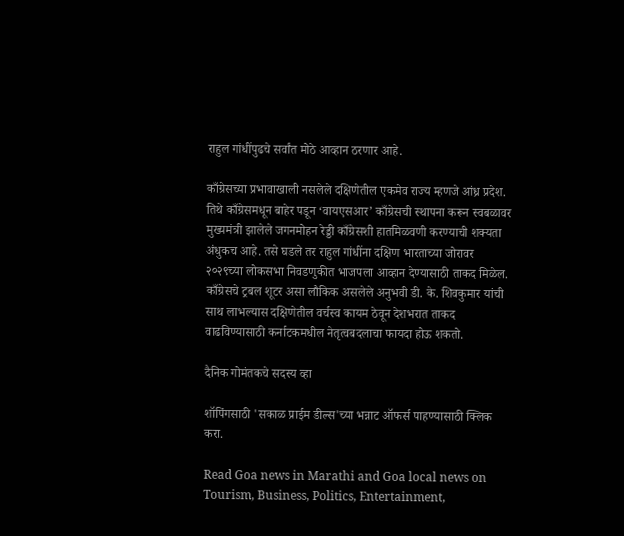राहुल गांधींपुढचे सर्वांत मोठे आव्हान ठरणार आहे.

काँग्रेसच्या प्रभावाखाली नसलेले दक्षिणेतील एकमेव राज्य म्हणजे आंध्र प्रदेश. तिथे काँग्रेसमधून बाहेर पडून ‘वायएसआर’ काँग्रेसची स्थापना करून स्वबळावर मुख्यमंत्री झालेले जगनमोहन रेड्डी काँग्रेसशी हातमिळवणी करण्याची शक्यता अंधुकच आहे. तसे घडले तर राहुल गांधींना दक्षिण भारताच्या जोरावर २०२९च्या लोकसभा निवडणुकीत भाजपला आव्हान देण्यासाठी ताकद मिळेल. काँग्रेसचे ट्रबल शूटर असा लौकिक असलेले अनुभवी डी. के. शिवकुमार यांची साथ लाभल्यास दक्षिणेतील वर्चस्व कायम ठेवून देशभरात ताकद वाढविण्यासाठी कर्नाटकमधील नेतृत्वबदलाचा फायदा होऊ शकतो.

दैनिक गोमंतकचे सदस्य व्हा

शॉपिंगसाठी 'सकाळ प्राईम डील्स'च्या भन्नाट ऑफर्स पाहण्यासाठी क्लिक करा.

Read Goa news in Marathi and Goa local news on Tourism, Business, Politics, Entertainment,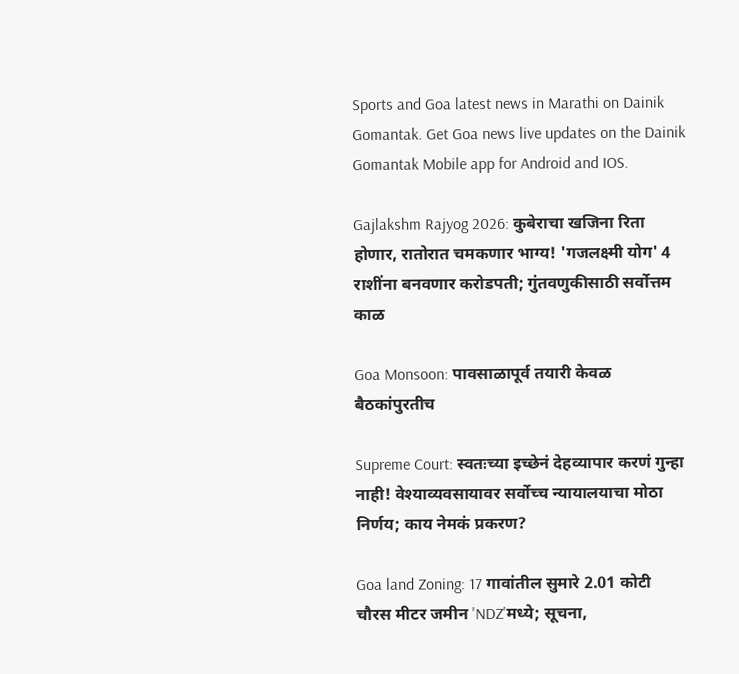Sports and Goa latest news in Marathi on Dainik Gomantak. Get Goa news live updates on the Dainik Gomantak Mobile app for Android and IOS.

Gajlakshm Rajyog 2026: कुबेराचा खजिना रिता होणार, रातोरात चमकणार भाग्य! 'गजलक्ष्मी योग' 4 राशींना बनवणार करोडपती; गुंतवणुकीसाठी सर्वोत्तम काळ

Goa Monsoon: पावसाळापूर्व तयारी केवळ बैठकांपुरतीच

Supreme Court: स्वतःच्या इच्छेनं देहव्यापार करणं गुन्हा नाही! वेश्याव्यवसायावर सर्वोच्च न्यायालयाचा मोठा निर्णय; काय नेमकं प्रकरण?

Goa land Zoning: 17 गावांतील सुमारे 2.01 कोटी चौरस मीटर जमीन 'NDZ'मध्‍ये; सूचना,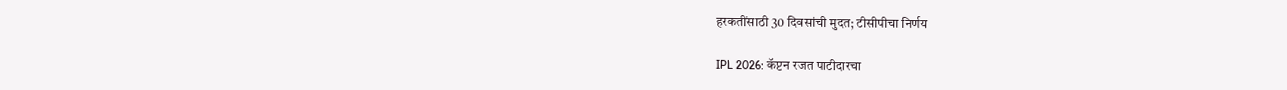हरकतींसाठी 30 दिवसांची मुदत; टीसीपीचा निर्णय

IPL 2026: कॅप्टन रजत पाटीदारचा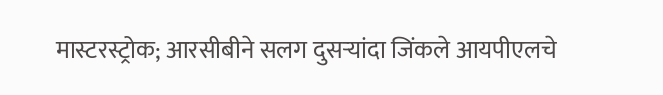मास्टरस्ट्रोक; आरसीबीने सलग दुसऱ्यांदा जिंकले आयपीएलचे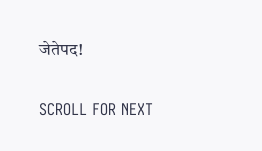जेतेपद!

SCROLL FOR NEXT